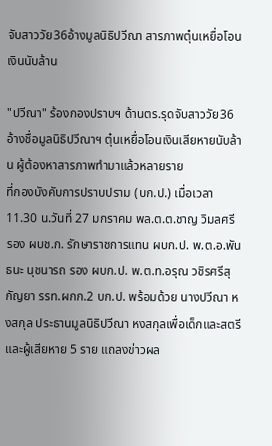จับสาววัย36อ้างมูลนิธิปวีณา สารภาพตุ๋นเหยื่อโอนเงินนับล้าน

"ปวีณา" ร้องกองปราบฯ ด้านตร.รุดจับสาววัย36อ้างชื่อมูลนิธิปวีณาฯ ตุ๋นเหยื่อโอนเงินเสียหายนับล้าน ผู้ต้องหาสารภาพทำมาแล้วหลายราย
ที่กองบังคับการปราบปราม (บก.ป.) เมื่อเวลา 11.30 น.วันที่ 27 มกราคม พล.ต.ต.ชาญ วิมลศรี รอง ผบช.ก. รักษาราชการแทน ผบก.ป. พ.ต.อ.พันธนะ นุชนารถ รอง ผบก.ป. พ.ต.ท.อรุณ วชิรศรีสุกัญยา รรท.ผกก.2 บก.ป. พร้อมด้วย นางปวีณา หงสกุล ประธานมูลนิธิปวีณา หงสกุลเพื่อเด็กและสตรี และผู้เสียหาย 5 ราย แถลงข่าวผล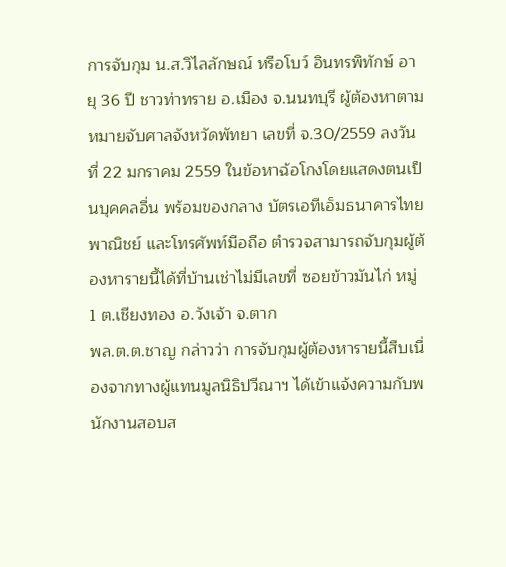การจับกุม น.ส.วิไลลักษณ์ หรือโบว์ อินทรพิทักษ์ อายุ 36 ปี ชาวท่าทราย อ.เมือง จ.นนทบุรี ผู้ต้องหาตามหมายจับศาลจังหวัดพัทยา เลขที่ จ.30/2559 ลงวันที่ 22 มกราคม 2559 ในข้อหาฉ้อโกงโดยแสดงตนเป็นบุคคลอื่น พร้อมของกลาง บัตรเอทีเอ็มธนาคารไทยพาณิชย์ และโทรศัพท์มือถือ ตำรวจสามารถจับกุมผู้ต้องหารายนี้ได้ที่บ้านเช่าไม่มีเลขที่ ซอยข้าวมันไก่ หมู่ 1 ต.เชียงทอง อ.วังเจ้า จ.ตาก
พล.ต.ต.ชาญ กล่าวว่า การจับกุมผู้ต้องหารายนี้สืบเนื่องจากทางผู้แทนมูลนิธิปวีณาฯ ได้เข้าแจ้งความกับพนักงานสอบส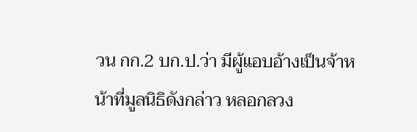วน กก.2 บก.ป.ว่า มีผู้แอบอ้างเป็นจ้าหน้าที่มูลนิธิดังกล่าว หลอกลวง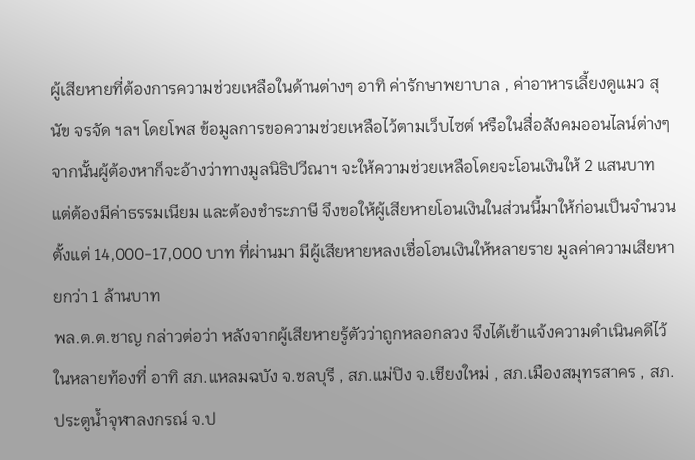ผู้เสียหายที่ต้องการความช่วยเหลือในด้านต่างๆ อาทิ ค่ารักษาพยาบาล , ค่าอาหารเลี้ยงดูแมว สุนัข จรจัด ฯลฯ โดยโพส ข้อมูลการขอความช่วยเหลือไว้ตามเว็บไซต์ หรือในสื่อสังคมออนไลน์ต่างๆ จากนั้นผู้ต้องหาก็จะอ้างว่าทางมูลนิธิปวีณาฯ จะให้ความช่วยเหลือโดยจะโอนเงินให้ 2 แสนบาท แต่ต้องมีค่าธรรมเนียม และต้องชำระภาษี จึงขอให้ผู้เสียหายโอนเงินในส่วนนี้มาให้ก่อนเป็นจำนวนตั้งแต่ 14,000-17,000 บาท ที่ผ่านมา มีผู้เสียหายหลงเชื่อโอนเงินให้หลายราย มูลค่าความเสียหายกว่า 1 ล้านบาท
พล.ต.ต.ชาญ กล่าวต่อว่า หลังจากผู้เสียหายรู้ตัวว่าถูกหลอกลวง จึงได้เข้าแจ้งความดำเนินคดีไว้ในหลายท้องที่ อาทิ สภ.แหลมฉบัง จ.ชลบุรี , สภ.แม่ปิง จ.เชียงใหม่ , สภ.เมืองสมุทรสาคร , สภ.ประตูน้ำจุฬาลงกรณ์ จ.ป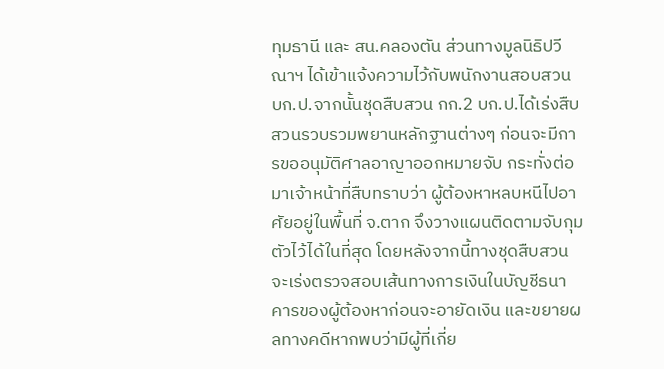ทุมธานี และ สน.คลองตัน ส่วนทางมูลนิธิปวีณาฯ ได้เข้าแจ้งความไว้กับพนักงานสอบสวน บก.ป.จากนั้นชุดสืบสวน กก.2 บก.ป.ได้เร่งสืบสวนรวบรวมพยานหลักฐานต่างๆ ก่อนจะมีการขออนุมัติศาลอาญาออกหมายจับ กระทั่งต่อมาเจ้าหน้าที่สืบทราบว่า ผู้ต้องหาหลบหนีไปอาศัยอยู่ในพื้นที่ จ.ตาก จึงวางแผนติดตามจับกุมตัวไว้ได้ในที่สุด โดยหลังจากนี้ทางชุดสืบสวนจะเร่งตรวจสอบเส้นทางการเงินในบัญชีธนาคารของผู้ต้องหาก่อนจะอายัดเงิน และขยายผลทางคดีหากพบว่ามีผู้ที่เกี่ย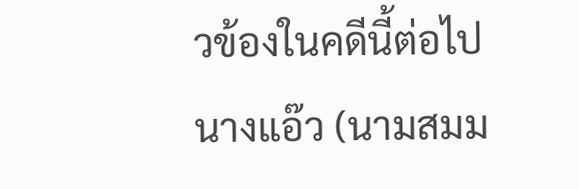วข้องในคดีนี้ต่อไป
นางแอ๊ว (นามสมม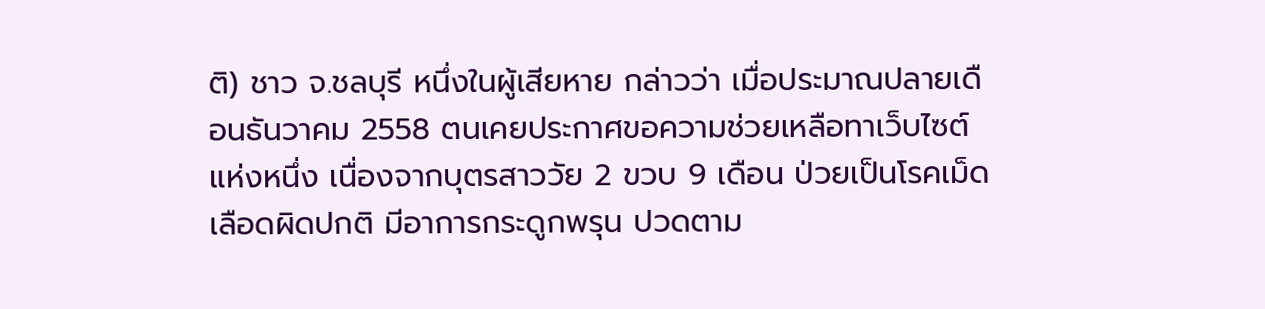ติ) ชาว จ.ชลบุรี หนึ่งในผู้เสียหาย กล่าวว่า เมื่อประมาณปลายเดือนธันวาคม 2558 ตนเคยประกาศขอความช่วยเหลือทาเว็บไซต์แห่งหนึ่ง เนื่องจากบุตรสาววัย 2 ขวบ 9 เดือน ป่วยเป็นโรคเม็ดเลือดผิดปกติ มีอาการกระดูกพรุน ปวดตาม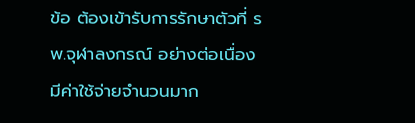ข้อ ต้องเข้ารับการรักษาตัวที่ รพ.จุฬาลงกรณ์ อย่างต่อเนื่อง มีค่าใช้จ่ายจำนวนมาก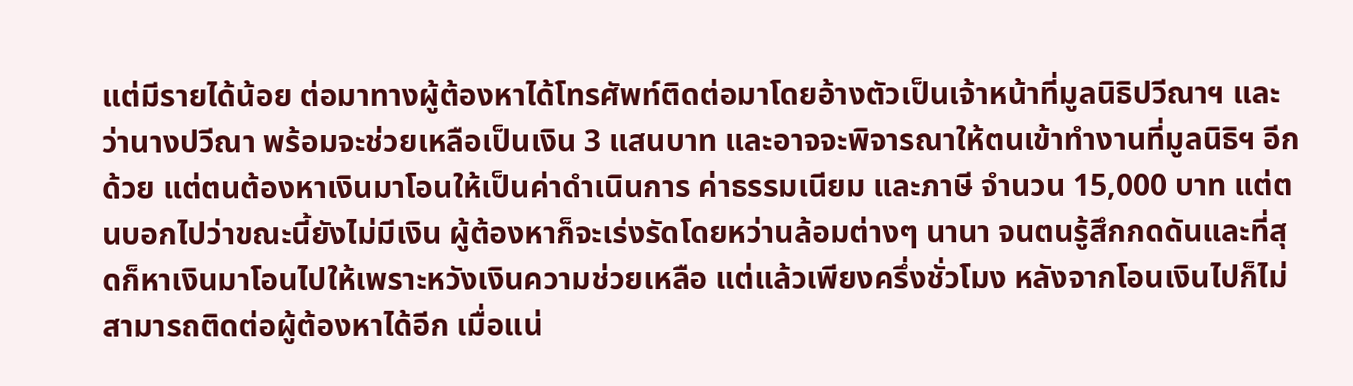แต่มีรายได้น้อย ต่อมาทางผู้ต้องหาได้โทรศัพท์ติดต่อมาโดยอ้างตัวเป็นเจ้าหน้าที่มูลนิธิปวีณาฯ และว่านางปวีณา พร้อมจะช่วยเหลือเป็นเงิน 3 แสนบาท และอาจจะพิจารณาให้ตนเข้าทำงานที่มูลนิธิฯ อีกด้วย แต่ตนต้องหาเงินมาโอนให้เป็นค่าดำเนินการ ค่าธรรมเนียม และภาษี จำนวน 15,000 บาท แต่ตนบอกไปว่าขณะนี้ยังไม่มีเงิน ผู้ต้องหาก็จะเร่งรัดโดยหว่านล้อมต่างๆ นานา จนตนรู้สึกกดดันและที่สุดก็หาเงินมาโอนไปให้เพราะหวังเงินความช่วยเหลือ แต่แล้วเพียงครึ่งชั่วโมง หลังจากโอนเงินไปก็ไม่สามารถติดต่อผู้ต้องหาได้อีก เมื่อแน่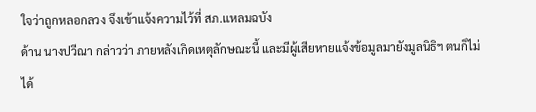ใจว่าถูกหลอกลวง จึงเข้าแจ้งความไว้ที่ สภ.แหลมฉบัง
ด้าน นางปวีณา กล่าวว่า ภายหลังเกิดเหตุลักษณะนี้ และมีผู้เสียหายแจ้งข้อมูลมายังมูลนิธิฯ ตนก็ไม่ได้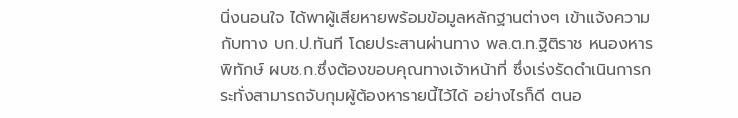นิ่งนอนใจ ได้พาผู้เสียหายพร้อมข้อมูลหลักฐานต่างๆ เข้าแจ้งความกับทาง บก.ป.ทันที โดยประสานผ่านทาง พล.ต.ท.ฐิติราช หนองหารพิทักษ์ ผบช.ก.ซึ่งต้องขอบคุณทางเจ้าหน้าที่ ซึ่งเร่งรัดดำเนินการกระทั่งสามารถจับกุมผู้ต้องหารายนี้ไว้ได้ อย่างไรก็ดี ตนอ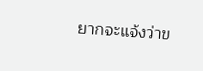ยากจะแจ้งว่าข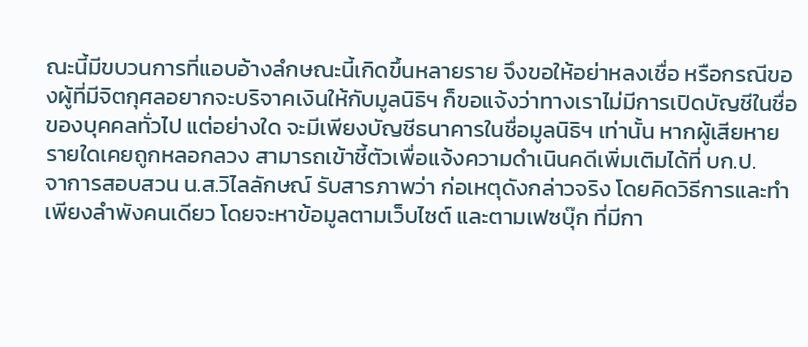ณะนี้มีขบวนการที่แอบอ้างลํกษณะนี้เกิดขึ้นหลายราย จึงขอให้อย่าหลงเชื่อ หรือกรณีของผู้ที่มีจิตกุศลอยากจะบริจาคเงินให้กับมูลนิธิฯ ก็ขอแจ้งว่าทางเราไม่มีการเปิดบัญชีในชื่อของบุคคลทั่วไป แต่อย่างใด จะมีเพียงบัญชีธนาคารในชื่อมูลนิธิฯ เท่านั้น หากผู้เสียหายรายใดเคยถูกหลอกลวง สามารถเข้าชี้ตัวเพื่อแจ้งความดำเนินคดีเพิ่มเติมได้ที่ บก.ป.
จาการสอบสวน น.ส.วิไลลักษณ์ รับสารภาพว่า ก่อเหตุดังกล่าวจริง โดยคิดวิธีการและทำเพียงลำพังคนเดียว โดยจะหาข้อมูลตามเว็บไซต์ และตามเฟซบุ๊ก ที่มีกา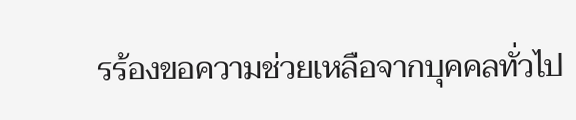รร้องขอความช่วยเหลือจากบุคคลทั่วไป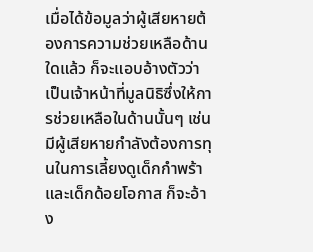เมื่อได้ข้อมูลว่าผู้เสียหายต้องการความช่วยเหลือด้านใดแล้ว ก็จะแอบอ้างตัวว่าเป็นเจ้าหน้าที่มูลนิธิซึ่งให้การช่วยเหลือในด้านนั้นๆ เช่น มีผู้เสียหายกำลังต้องการทุนในการเลี้ยงดูเด็กกำพร้า และเด็กด้อยโอกาส ก็จะอ้าง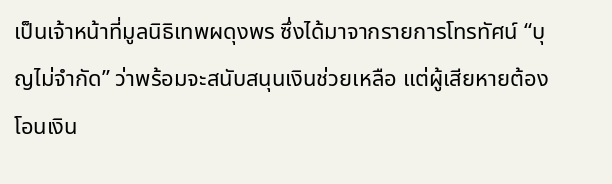เป็นเจ้าหน้าที่มูลนิธิเทพผดุงพร ซึ่งได้มาจากรายการโทรทัศน์ “บุญไม่จำกัด” ว่าพร้อมจะสนับสนุนเงินช่วยเหลือ แต่ผู้เสียหายต้องโอนเงิน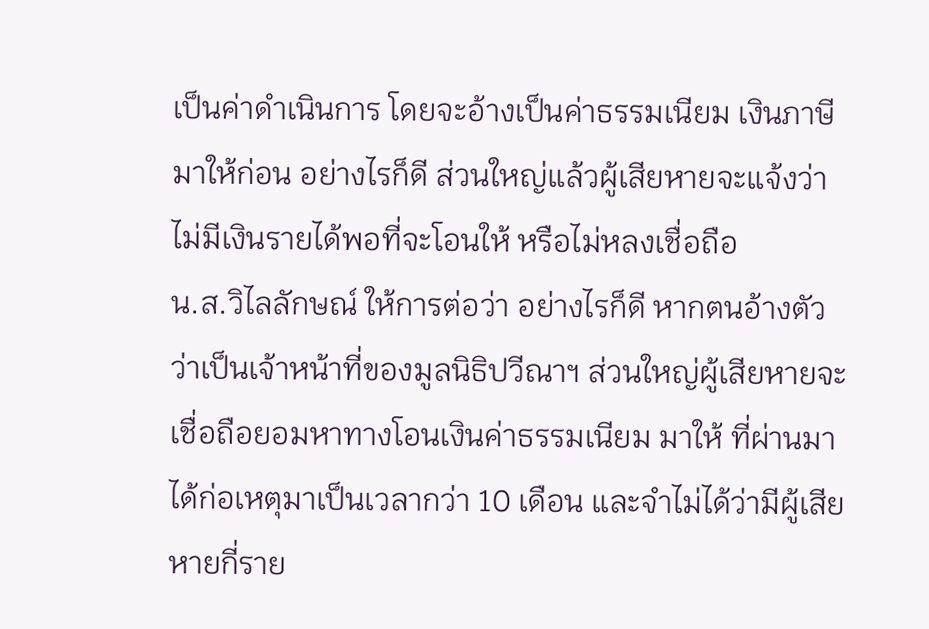เป็นค่าดำเนินการ โดยจะอ้างเป็นค่าธรรมเนียม เงินภาษี มาให้ก่อน อย่างไรก็ดี ส่วนใหญ่แล้วผู้เสียหายจะแจ้งว่าไม่มีเงินรายได้พอที่จะโอนให้ หรือไม่หลงเชื่อถือ
น.ส.วิไลลักษณ์ ให้การต่อว่า อย่างไรก็ดี หากตนอ้างตัวว่าเป็นเจ้าหน้าที่ของมูลนิธิปวีณาฯ ส่วนใหญ่ผู้เสียหายจะเชื่อถือยอมหาทางโอนเงินค่าธรรมเนียม มาให้ ที่ผ่านมา ได้ก่อเหตุมาเป็นเวลากว่า 10 เดือน และจำไม่ได้ว่ามีผู้เสียหายกี่ราย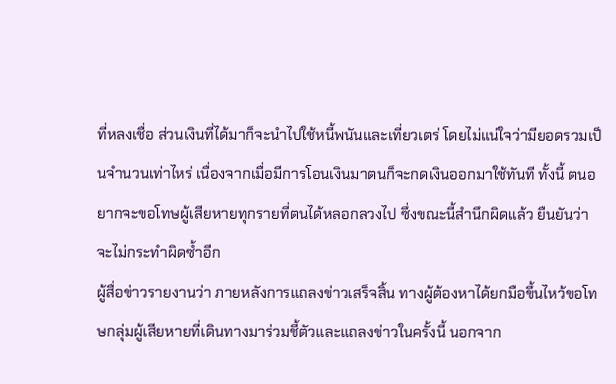ที่หลงเชื่อ ส่วนเงินที่ได้มาก็จะนำไปใช้หนี้พนันและเที่ยวเตร่ โดยไม่แน่ใจว่ามียอดรวมเป็นจำนวนเท่าไหร่ เนื่องจากเมื่อมีการโอนเงินมาตนก็จะกดเงินออกมาใช้ทันที ทั้งนี้ ตนอยากจะขอโทษผู้เสียหายทุกรายที่ตนได้หลอกลวงไป ซึ่งขณะนี้สำนึกผิดแล้ว ยืนยันว่าจะไม่กระทำผิดซ้ำอีก
ผู้สื่อข่าวรายงานว่า ภายหลังการแถลงข่าวเสร็จสิ้น ทางผู้ต้องหาได้ยกมือขึ้นไหว้ขอโทษกลุ่มผู้เสียหายที่เดินทางมาร่วมชี้ตัวและแถลงข่าวในครั้งนี้ นอกจาก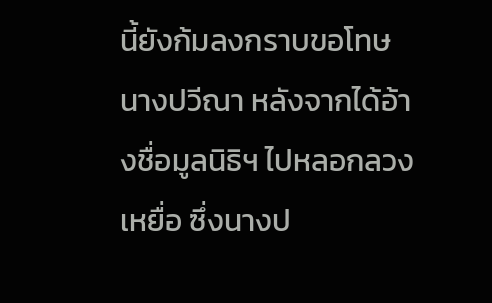นี้ยังก้มลงกราบขอโทษ นางปวีณา หลังจากได้อ้างชื่อมูลนิธิฯ ไปหลอกลวงเหยื่อ ซึ่งนางป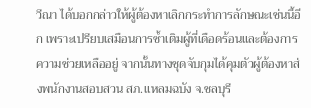วีณา ได้บอกกล่าวให้ผู้ต้องหาเลิกกระทำการลักษณะเช่นนี้อีก เพราะเปรียบเสมือนการซ้ำเติมผู้ที่เดือดร้อนและต้องการความช่วยเหลืออยู่ จากนั้นทางชุดจับกุมได้คุมตัวผู้ต้องหาส่งพนักงานสอบสวน สภ.แหลมฉบัง จ.ชลบุรี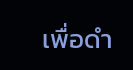เพื่อดำ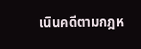เนินคดีตามกฎห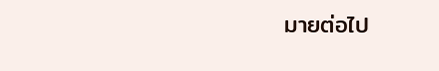มายต่อไป